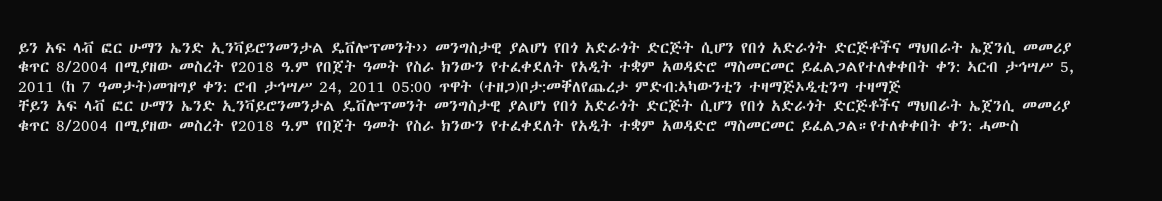ይን አፍ ላቭ ፎር ሁማን ኤንድ ኢንቫይሮንመንታል ዴቨሎፕመንት›› መንግስታዊ ያልሆነ የበጎ አድራጎት ድርጅት ሲሆን የበጎ አድራጎት ድርጅቶችና ማህበራት ኤጀንሲ መመሪያ ቁጥር 8/2004 በሚያዘው መስረት የ2018 ዓ.ም የበጀት ዓመት የስራ ክንውን የተፈቀደለት የአዲት ተቋም አወዳድሮ ማስመርመር ይፈልጋልየተለቀቀበት ቀን: ኣርብ ታኅሣሥ 5, 2011 (ከ 7 ዓመታት)መዝግያ ቀን: ሮብ ታኅሣሥ 24, 2011 05:00 ጥዋት (ተዘጋ)ቦታ:መቐለየጨረታ ምድብ:ኣካውንቲን ተዛማጅኦዲቲንግ ተዛማጅ
ቸይን አፍ ላቭ ፎር ሁማን ኤንድ ኢንቫይሮንመንታል ዴቨሎፕመንት መንግስታዊ ያልሆነ የበጎ አድራጎት ድርጅት ሲሆን የበጎ አድራጎት ድርጅቶችና ማህበራት ኤጀንሲ መመሪያ ቁጥር 8/2004 በሚያዘው መስረት የ2018 ዓ.ም የበጀት ዓመት የስራ ክንውን የተፈቀደለት የአዲት ተቋም አወዳድሮ ማስመርመር ይፈልጋል።የተለቀቀበት ቀን: ሓሙስ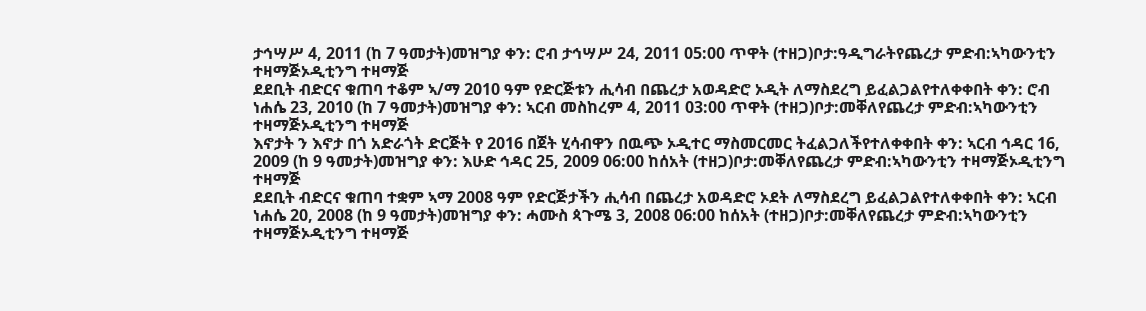ታኅሣሥ 4, 2011 (ከ 7 ዓመታት)መዝግያ ቀን: ሮብ ታኅሣሥ 24, 2011 05:00 ጥዋት (ተዘጋ)ቦታ:ዓዲግራትየጨረታ ምድብ:ኣካውንቲን ተዛማጅኦዲቲንግ ተዛማጅ
ደደቢት ብድርና ቁጠባ ተቆም ኣ/ማ 2010 ዓም የድርጅቱን ሒሳብ በጨረታ አወዳድሮ ኦዲት ለማስደረግ ይፈልጋልየተለቀቀበት ቀን: ሮብ ነሐሴ 23, 2010 (ከ 7 ዓመታት)መዝግያ ቀን: ኣርብ መስከረም 4, 2011 03:00 ጥዋት (ተዘጋ)ቦታ:መቐለየጨረታ ምድብ:ኣካውንቲን ተዛማጅኦዲቲንግ ተዛማጅ
እኖታት ን እኖታ በጎ አድራጎት ድርጅት የ 2016 በጀት ሂሳብዋን በዉጭ ኦዲተር ማስመርመር ትፈልጋለችየተለቀቀበት ቀን: ኣርብ ኅዳር 16, 2009 (ከ 9 ዓመታት)መዝግያ ቀን: እሁድ ኅዳር 25, 2009 06:00 ከሰአት (ተዘጋ)ቦታ:መቐለየጨረታ ምድብ:ኣካውንቲን ተዛማጅኦዲቲንግ ተዛማጅ
ደደቢት ብድርና ቁጠባ ተቋም ኣማ 2008 ዓም የድርጅታችን ሒሳብ በጨረታ አወዳድሮ ኦደት ለማስደረግ ይፈልጋልየተለቀቀበት ቀን: ኣርብ ነሐሴ 20, 2008 (ከ 9 ዓመታት)መዝግያ ቀን: ሓሙስ ጳጉሜ 3, 2008 06:00 ከሰአት (ተዘጋ)ቦታ:መቐለየጨረታ ምድብ:ኣካውንቲን ተዛማጅኦዲቲንግ ተዛማጅ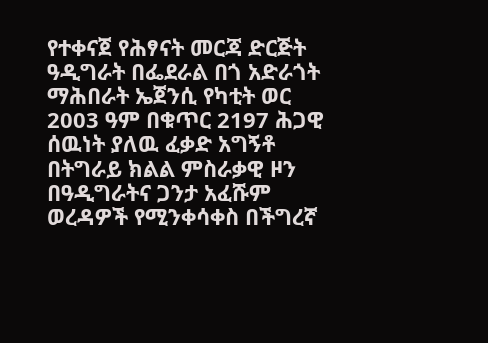የተቀናጀ የሕፃናት መርጃ ድርጅት ዓዲግራት በፌደራል በጎ አድራጎት ማሕበራት ኤጀንሲ የካቲት ወር 2003 ዓም በቁጥር 2197 ሕጋዊ ሰዉነት ያለዉ ፈቃድ አግኝቶ በትግራይ ክልል ምስራቃዊ ዞን በዓዲግራትና ጋንታ አፈሹም ወረዳዎች የሚንቀሳቀስ በችግረኛ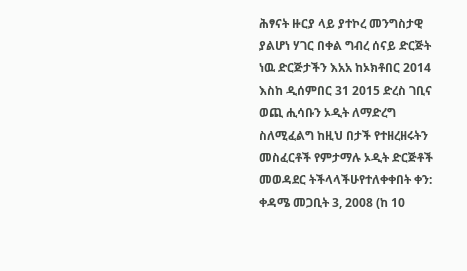ሕፃናት ዙርያ ላይ ያተኮረ መንግስታዊ ያልሆነ ሃገር በቀል ግብረ ሰናይ ድርጅት ነዉ ድርጅታችን እአአ ከኦክቶበር 2014 እስከ ዲሰምበር 31 2015 ድረስ ገቢና ወጪ ሒሳቡን ኦዲት ለማድረግ ስለሚፈልግ ከዚህ በታች የተዘረዘሩትን መስፈርቶች የምታማሉ ኦዲት ድርጅቶች መወዳደር ትችላላችሁየተለቀቀበት ቀን: ቀዳሜ መጋቢት 3, 2008 (ከ 10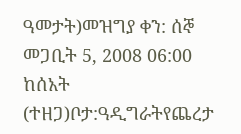ዓመታት)መዝግያ ቀን: ሰኞ መጋቢት 5, 2008 06:00 ከሰአት (ተዘጋ)ቦታ:ዓዲግራትየጨረታ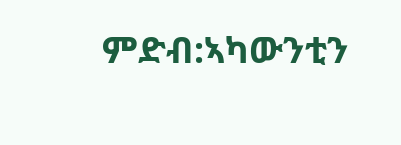ምድብ:ኣካውንቲን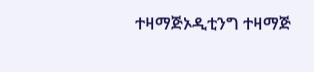ተዛማጅኦዲቲንግ ተዛማጅ